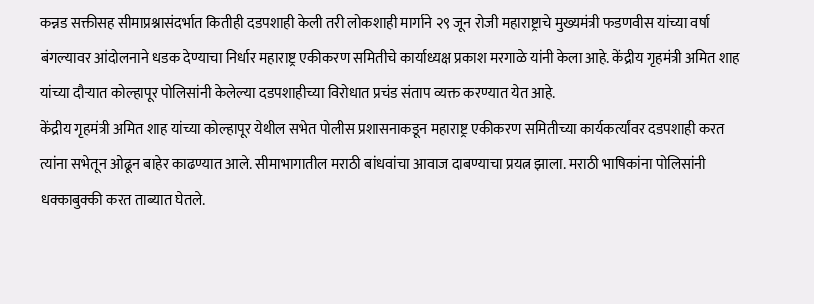कन्नड सक्तीसह सीमाप्रश्नासंदर्भात कितीही दडपशाही केली तरी लोकशाही मार्गाने २९ जून रोजी महाराष्ट्राचे मुख्यमंत्री फडणवीस यांच्या वर्षा बंगल्यावर आंदोलनाने धडक देण्याचा निर्धार महाराष्ट्र एकीकरण समितीचे कार्याध्यक्ष प्रकाश मरगाळे यांनी केला आहे. केंद्रीय गृहमंत्री अमित शाह यांच्या दौऱ्यात कोल्हापूर पोलिसांनी केलेल्या दडपशाहीच्या विरोधात प्रचंड संताप व्यक्त करण्यात येत आहे.
केंद्रीय गृहमंत्री अमित शाह यांच्या कोल्हापूर येथील सभेत पोलीस प्रशासनाकडून महाराष्ट्र एकीकरण समितीच्या कार्यकर्त्यांवर दडपशाही करत त्यांना सभेतून ओढून बाहेर काढण्यात आले. सीमाभागातील मराठी बांधवांचा आवाज दाबण्याचा प्रयत्न झाला. मराठी भाषिकांना पोलिसांनी धक्काबुक्की करत ताब्यात घेतले.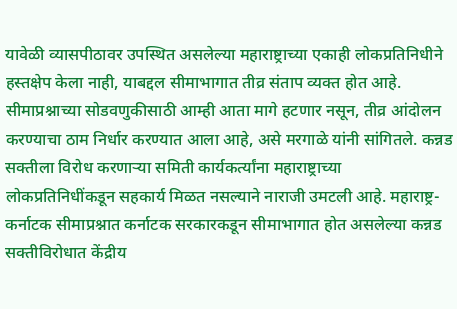यावेळी व्यासपीठावर उपस्थित असलेल्या महाराष्ट्राच्या एकाही लोकप्रतिनिधीने हस्तक्षेप केला नाही, याबद्दल सीमाभागात तीव्र संताप व्यक्त होत आहे. सीमाप्रश्नाच्या सोडवणुकीसाठी आम्ही आता मागे हटणार नसून, तीव्र आंदोलन करण्याचा ठाम निर्धार करण्यात आला आहे, असे मरगाळे यांनी सांगितले. कन्नड सक्तीला विरोध करणाऱ्या समिती कार्यकर्त्यांना महाराष्ट्राच्या लोकप्रतिनिधींकडून सहकार्य मिळत नसल्याने नाराजी उमटली आहे. महाराष्ट्र-कर्नाटक सीमाप्रश्नात कर्नाटक सरकारकडून सीमाभागात होत असलेल्या कन्नड सक्तीविरोधात केंद्रीय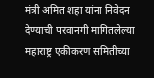मंत्री अमित शहा यांना निवेदन देण्याची परवानगी मागितलेल्या महाराष्ट्र एकीकरण समितीच्या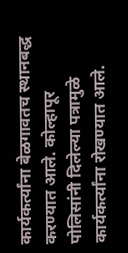कार्यकर्त्यांना बेळगावतच स्थानबद्ध करण्यात आले. कोल्हापूर पोलिसांनी दिलेल्या पत्रामुळे कार्यकर्त्यांना रोखण्यात आले.